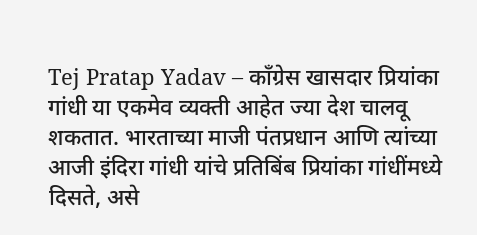Tej Pratap Yadav – काँग्रेस खासदार प्रियांका गांधी या एकमेव व्यक्ती आहेत ज्या देश चालवू शकतात. भारताच्या माजी पंतप्रधान आणि त्यांच्या आजी इंदिरा गांधी यांचे प्रतिबिंब प्रियांका गांधींमध्ये दिसते, असे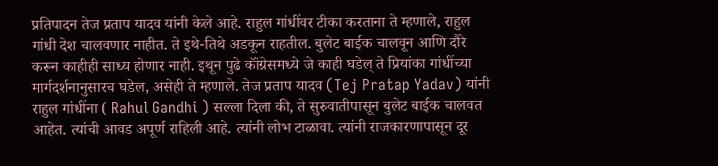प्रतिपादन तेज प्रताप यादव यांनी केले आहे. राहुल गांधींवर टीका करताना ते म्हणाले, राहुल गांधी देश चालवणार नाहीत. ते इथे-तिथे अडकून राहतील. बुलेट बाईक चालवून आणि दौरे करून काहीही साध्य होणार नाही. इथून पुढे कॉंग्रेसमध्ये जे काही घडेल् ते प्रियांका गांधींच्या मार्गदर्शनानुसारच घडेल, असेही ते म्हणाले. तेज प्रताप यादव (Tej Pratap Yadav) यांनी राहुल गांधींना ( Rahul Gandhi ) सल्ला दिला की, ते सुरुवातीपासून बुलेट बाईक चालवत आहेत. त्यांची आवड अपूर्ण राहिली आहे. त्यांनी लोभ टाळावा. त्यांनी राजकारणापासून दूर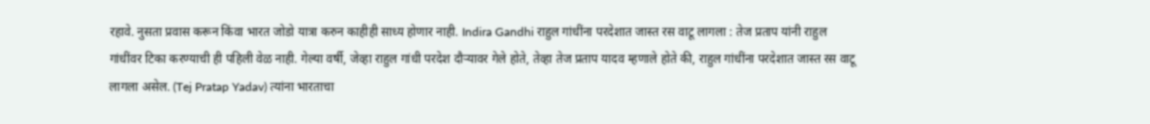रहावे. नुसता प्रवास करून किंवा भारत जोडो यात्रा करुन काहीही साध्य होणार नाही. Indira Gandhi राहुल गांधींना परदेशात जास्त रस वाटू लागला : तेज प्रताप यांनी राहुल गांधींवर टिका करण्याची ही पहिली वेळ नाही. गेल्या वर्षी, जेव्हा राहुल गांधी परदेश दौऱ्यावर गेले होते, तेव्हा तेज प्रताप यादव म्हणाले होते की, राहुल गांधींना परदेशात जास्त रस वाटू लागला असेल. (Tej Pratap Yadav) त्यांना भारताचा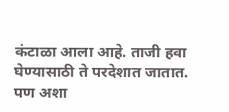कंटाळा आला आहे. ताजी हवा घेण्यासाठी ते परदेशात जातात. पण अशा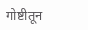गोष्टीतून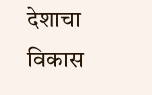देशाचा विकास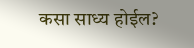कसा साध्य होईल?